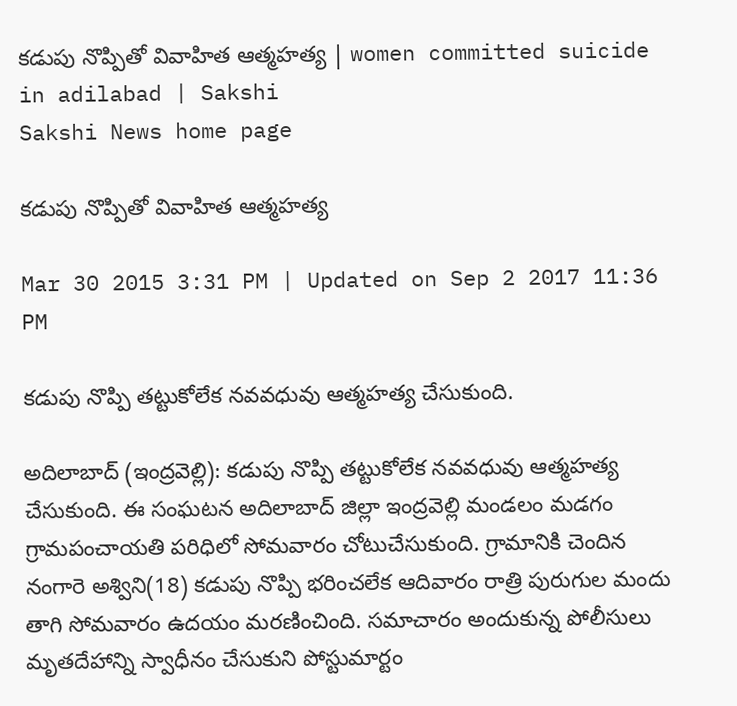కడుపు నొప్పితో వివాహిత ఆత్మహత్య | women committed suicide in adilabad | Sakshi
Sakshi News home page

కడుపు నొప్పితో వివాహిత ఆత్మహత్య

Mar 30 2015 3:31 PM | Updated on Sep 2 2017 11:36 PM

కడుపు నొప్పి తట్టుకోలేక నవవధువు ఆత్మహత్య చేసుకుంది.

అదిలాబాద్ (ఇంద్రవెల్లి): కడుపు నొప్పి తట్టుకోలేక నవవధువు ఆత్మహత్య చేసుకుంది. ఈ సంఘటన అదిలాబాద్ జిల్లా ఇంద్రవెల్లి మండలం మడగం గ్రామపంచాయతి పరిధిలో సోమవారం చోటుచేసుకుంది. గ్రామానికి చెందిన నంగారె అశ్విని(18) కడుపు నొప్పి భరించలేక ఆదివారం రాత్రి పురుగుల మందు తాగి సోమవారం ఉదయం మరణించింది. సమాచారం అందుకున్న పోలీసులు మృతదేహాన్ని స్వాధీనం చేసుకుని పోస్టుమార్టం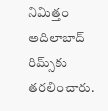నిమిత్తం అదిలాబాద్ రిమ్స్‌కు తరలించారు.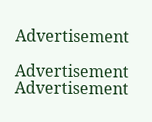Advertisement

Advertisement
Advertisement